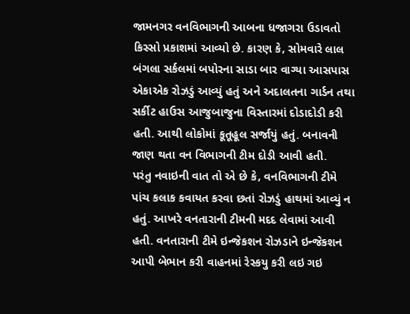જામનગર વનવિભાગની આબના ધજાગરા ઉડાવતો કિસ્સો પ્રકાશમાં આવ્યો છે. કારણ કે, સોમવારે લાલ બંગલા સર્કલમાં બપોરના સાડા બાર વાગ્યા આસપાસ એકાએક રોઝડું આવ્યું હતું અને અદાલતના ગાર્ડન તથા સર્કીટ હાઉસ આજુબાજુના વિસ્તારમાં દોડાદોડી કરી હતી. આથી લોકોમાં કૂતૂહૂલ સર્જાયું હતું. બનાવની જાણ થતા વન વિભાગની ટીમ દોડી આવી હતી.
પરંતુ નવાઇની વાત તો એ છે કે, વનવિભાગની ટીમે પાંચ કલાક કવાયત કરવા છતાં રોઝડું હાથમાં આવ્યું ન હતું. આખરે વનતારાની ટીમની મદદ લેવામાં આવી હતી. વનતારાની ટીમે ઇન્જેકશન રોઝડાને ઇન્જેકશન આપી બેભાન કરી વાહનમાં રેસ્કયુ કરી લઇ ગઇ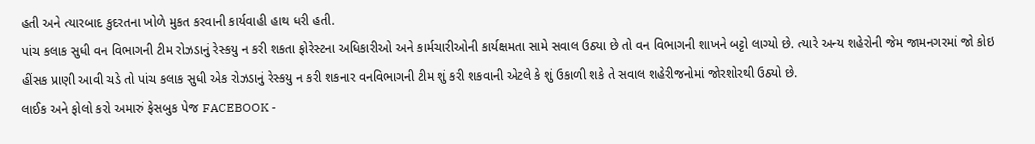હતી અને ત્યારબાદ કુદરતના ખોળે મુકત કરવાની કાર્યવાહી હાથ ધરી હતી.
પાંચ કલાક સુધી વન વિભાગની ટીમ રોઝડાનું રેસ્કયુ ન કરી શકતા ફોરેસ્ટના અધિકારીઓ અને કાર્મચારીઓની કાર્યક્ષમતા સામે સવાલ ઉઠ્યા છે તો વન વિભાગની શાખને બટ્ટો લાગ્યો છે. ત્યારે અન્ય શહેરોની જેમ જામનગરમાં જો કોઇ હીંસક પ્રાણી આવી ચડે તો પાંચ કલાક સુધી એક રોઝડાનું રેસ્કયુ ન કરી શકનાર વનવિભાગની ટીમ શું કરી શકવાની એટલે કે શું ઉકાળી શકે તે સવાલ શહેરીજનોમાં જોરશોરથી ઉઠ્યો છે.
લાઈક અને ફોલો કરો અમારું ફેસબુક પેજ FACEBOOK -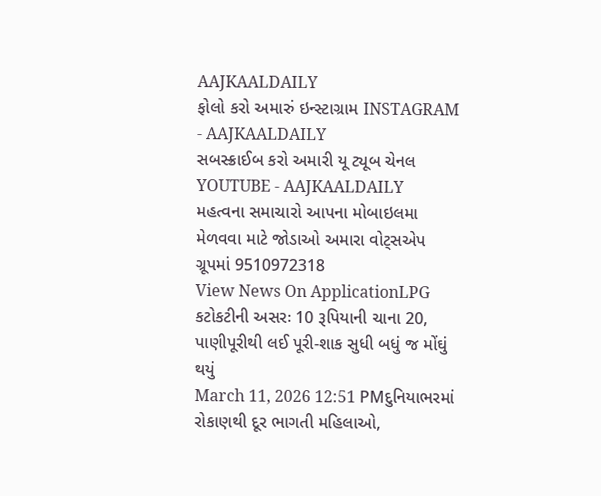AAJKAALDAILY
ફોલો કરો અમારું ઇન્સ્ટાગ્રામ INSTAGRAM - AAJKAALDAILY
સબસ્ક્રાઈબ કરો અમારી યૂ ટ્યૂબ ચેનલ YOUTUBE - AAJKAALDAILY
મહત્વના સમાચારો આપના મોબાઇલમા મેળવવા માટે જોડાઓ અમારા વોટ્સએપ ગ્રૂપમાં 9510972318
View News On ApplicationLPG કટોકટીની અસરઃ 10 રૂપિયાની ચાના 20, પાણીપૂરીથી લઈ પૂરી-શાક સુધી બધું જ મોંઘું થયું
March 11, 2026 12:51 PMદુનિયાભરમાં રોકાણથી દૂર ભાગતી મહિલાઓ,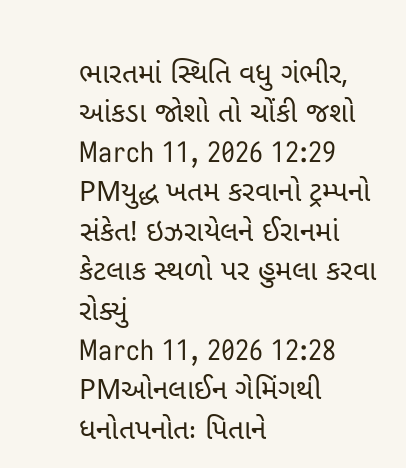ભારતમાં સ્થિતિ વધુ ગંભીર, આંકડા જોશો તો ચોંકી જશો
March 11, 2026 12:29 PMયુદ્ધ ખતમ કરવાનો ટ્રમ્પનો સંકેત! ઇઝરાયેલને ઈરાનમાં કેટલાક સ્થળો પર હુમલા કરવા રોક્યું
March 11, 2026 12:28 PMઓનલાઈન ગેમિંગથી ધનોતપનોતઃ પિતાને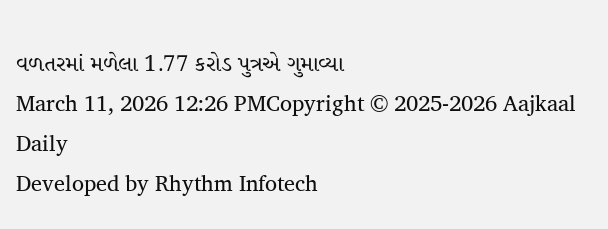વળતરમાં મળેલા 1.77 કરોડ પુત્રએ ગુમાવ્યા
March 11, 2026 12:26 PMCopyright © 2025-2026 Aajkaal Daily
Developed by Rhythm Infotech